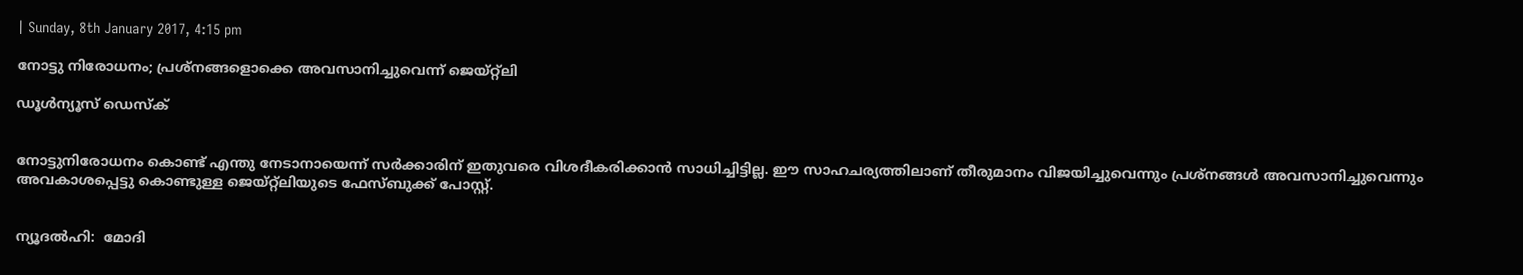| Sunday, 8th January 2017, 4:15 pm

നോട്ടു നിരോധനം; പ്രശ്‌നങ്ങളൊക്കെ അവസാനിച്ചുവെന്ന് ജെയ്റ്റ്‌ലി

ഡൂള്‍ന്യൂസ് ഡെസ്‌ക്


നോട്ടുനിരോധനം കൊണ്ട് എന്തു നേടാനായെന്ന് സര്‍ക്കാരിന് ഇതുവരെ വിശദീകരിക്കാന്‍ സാധിച്ചിട്ടില്ല. ഈ സാഹചര്യത്തിലാണ് തീരുമാനം വിജയിച്ചുവെന്നും പ്രശ്‌നങ്ങള്‍ അവസാനിച്ചുവെന്നും അവകാശപ്പെട്ടു കൊണ്ടുള്ള ജെയ്റ്റ്‌ലിയുടെ ഫേസ്ബുക്ക് പോസ്റ്റ്.


ന്യൂദല്‍ഹി:  മോദി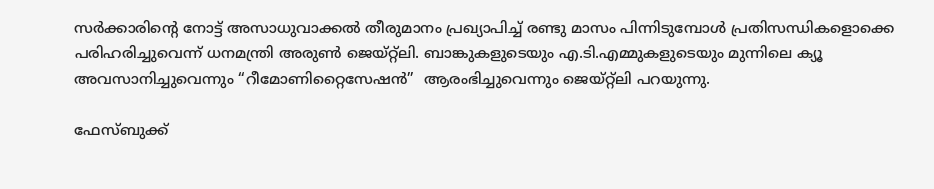സര്‍ക്കാരിന്റെ നോട്ട് അസാധുവാക്കല്‍ തീരുമാനം പ്രഖ്യാപിച്ച് രണ്ടു മാസം പിന്നിടുമ്പോള്‍ പ്രതിസന്ധികളൊക്കെ പരിഹരിച്ചുവെന്ന് ധനമന്ത്രി അരുണ്‍ ജെയ്റ്റ്‌ലി. ബാങ്കുകളുടെയും എ.ടി.എമ്മുകളുടെയും മുന്നിലെ ക്യൂ അവസാനിച്ചുവെന്നും “റീമോണിറ്റൈസേഷന്‍”  ആരംഭിച്ചുവെന്നും ജെയ്റ്റ്‌ലി പറയുന്നു.

ഫേസ്ബുക്ക്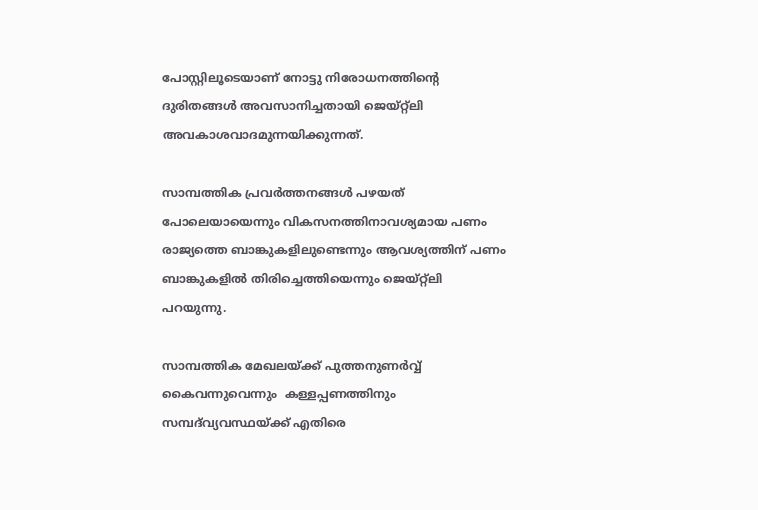പോസ്റ്റിലൂടെയാണ് നോട്ടു നിരോധനത്തിന്റെ ദുരിതങ്ങള്‍ അവസാനിച്ചതായി ജെയ്റ്റ്‌ലി അവകാശവാദമുന്നയിക്കുന്നത്.

സാമ്പത്തിക പ്രവര്‍ത്തനങ്ങള്‍ പഴയത് പോലെയായെന്നും വികസനത്തിനാവശ്യമായ പണം രാജ്യത്തെ ബാങ്കുകളിലുണ്ടെന്നും ആവശ്യത്തിന് പണം ബാങ്കുകളില്‍ തിരിച്ചെത്തിയെന്നും ജെയ്റ്റ്‌ലി പറയുന്നു.

സാമ്പത്തിക മേഖലയ്ക്ക് പുത്തനുണര്‍വ്വ് കൈവന്നുവെന്നും  കള്ളപ്പണത്തിനും സമ്പദ്‌വ്യവസ്ഥയ്ക്ക് എതിരെ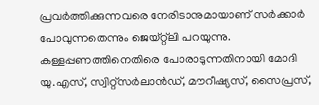പ്രവര്‍ത്തിക്കുന്നവരെ നേരിടാനുമായാണ് സര്‍ക്കാര്‍ പോവുന്നതെന്നും ജെയ്റ്റ്‌ലി പറയുന്നു.  കള്ളപ്പണത്തിനെതിരെ പോരാടുന്നതിനായി മോദി യു.എസ്, സ്വിറ്റ്‌സര്‍ലാന്‍ഡ്, മൗറീഷ്യസ്, സൈപ്രസ്,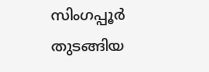സിംഗപ്പൂര്‍ തുടങ്ങിയ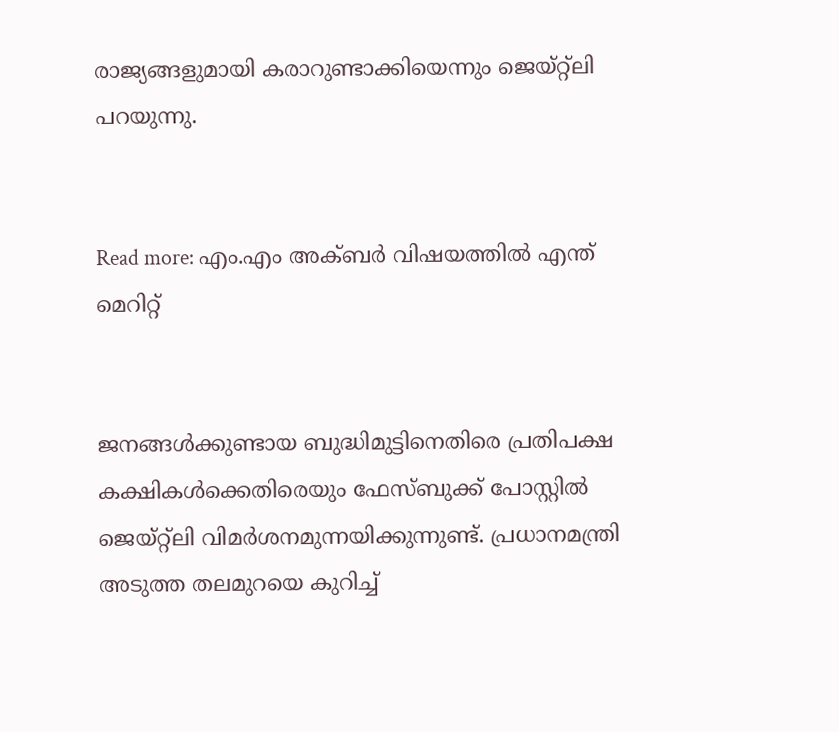രാജ്യങ്ങളുമായി കരാറുണ്ടാക്കിയെന്നും ജെയ്റ്റ്‌ലി പറയുന്നു.


Read more: എം.എം അക്ബര്‍ വിഷയത്തില്‍ എന്ത് മെറിറ്റ്


ജനങ്ങള്‍ക്കുണ്ടായ ബുദ്ധിമുട്ടിനെതിരെ പ്രതിപക്ഷ കക്ഷികള്‍ക്കെതിരെയും ഫേസ്ബുക്ക് പോസ്റ്റില്‍ ജെയ്റ്റ്‌ലി വിമര്‍ശനമുന്നയിക്കുന്നുണ്ട്. പ്രധാനമന്ത്രി അടുത്ത തലമുറയെ കുറിച്ച്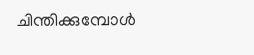ചിന്തിക്കുമ്പോള്‍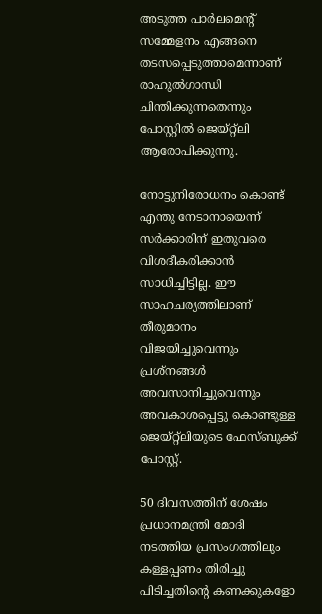അടുത്ത പാര്‍ലമെന്റ് സമ്മേളനം എങ്ങനെ തടസപ്പെടുത്താമെന്നാണ് രാഹുല്‍ഗാന്ധി ചിന്തിക്കുന്നതെന്നും പോസ്റ്റില്‍ ജെയ്റ്റ്‌ലി ആരോപിക്കുന്നു.

നോട്ടുനിരോധനം കൊണ്ട് എന്തു നേടാനായെന്ന് സര്‍ക്കാരിന് ഇതുവരെ വിശദീകരിക്കാന്‍ സാധിച്ചിട്ടില്ല. ഈ സാഹചര്യത്തിലാണ് തീരുമാനം വിജയിച്ചുവെന്നും പ്രശ്‌നങ്ങള്‍ അവസാനിച്ചുവെന്നും അവകാശപ്പെട്ടു കൊണ്ടുള്ള ജെയ്റ്റ്‌ലിയുടെ ഫേസ്ബുക്ക് പോസ്റ്റ്.

50 ദിവസത്തിന് ശേഷം പ്രധാനമന്ത്രി മോദി നടത്തിയ പ്രസംഗത്തിലും കള്ളപ്പണം തിരിച്ചു പിടിച്ചതിന്റെ കണക്കുകളോ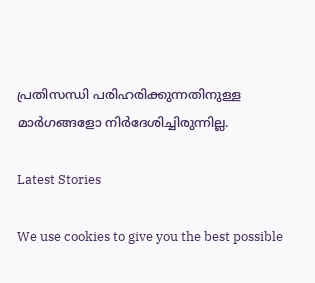പ്രതിസന്ധി പരിഹരിക്കുന്നതിനുള്ള മാര്‍ഗങ്ങളോ നിര്‍ദേശിച്ചിരുന്നില്ല.

Latest Stories

We use cookies to give you the best possible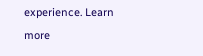experience. Learn more